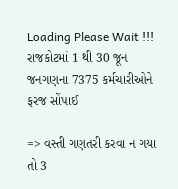Loading Please Wait !!!
રાજકોટમાં 1 થી 30 જૂન જનગણના 7375 કર્મચારીઓને ફરજ સોંપાઈ

=> વસ્તી ગણતરી કરવા ન ગયા તો 3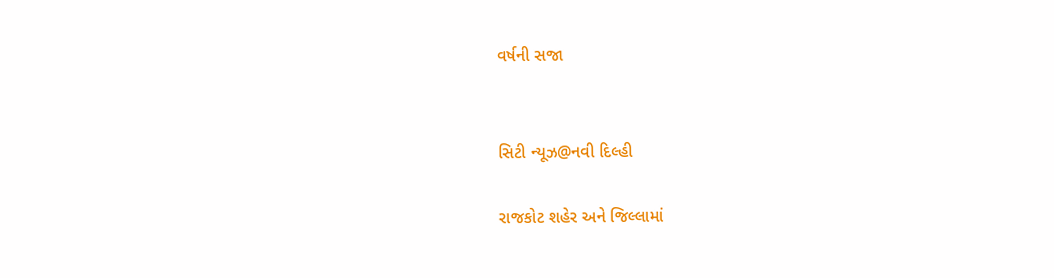વર્ષની સજા


સિટી ન્યૂઝ@નવી દિલ્હી

રાજકોટ શહેર અને જિલ્લામાં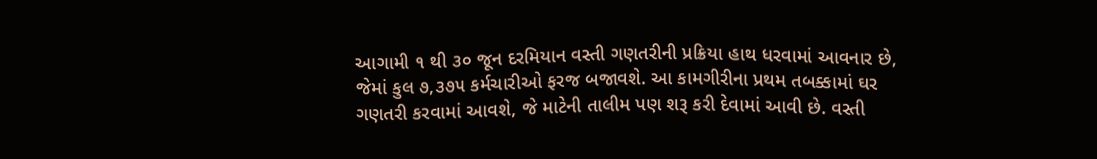આગામી ૧ થી ૩૦ જૂન દરમિયાન વસ્તી ગણતરીની પ્રક્રિયા હાથ ધરવામાં આવનાર છે, જેમાં કુલ ૭,૩૭૫ કર્મચારીઓ ફરજ બજાવશે. આ કામગીરીના પ્રથમ તબક્કામાં ઘર ગણતરી કરવામાં આવશે, જે માટેની તાલીમ પણ શરૂ કરી દેવામાં આવી છે. વસ્તી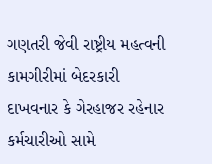ગણતરી જેવી રાષ્ટ્રીય મહત્વની કામગીરીમાં બેદરકારી દાખવનાર કે ગેરહાજર રહેનાર કર્મચારીઓ સામે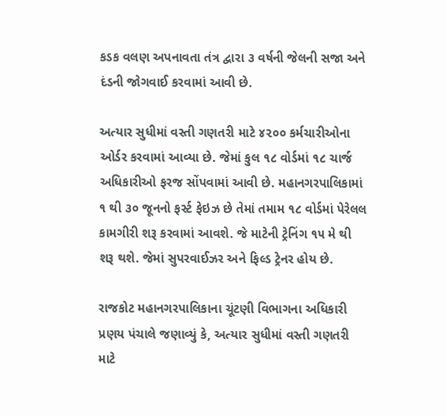કડક વલણ અપનાવતા તંત્ર દ્વારા ૩ વર્ષની જેલની સજા અને દંડની જોગવાઈ કરવામાં આવી છે.

અત્યાર સુધીમાં વસ્તી ગણતરી માટે ૪૨૦૦ કર્મચારીઓના ઓર્ડર કરવામાં આવ્યા છે. જેમાં કુલ ૧૮ વોર્ડમાં ૧૮ ચાર્જ અધિકારીઓ ફરજ સોંપવામાં આવી છે. મહાનગરપાલિકામાં ૧ થી ૩૦ જૂનનો ફર્સ્ટ ફેઇઝ છે તેમાં તમામ ૧૮ વોર્ડમાં પેરેલલ કામગીરી શરૂ કરવામાં આવશે. જે માટેની ટ્રેનિંગ ૧૫ મે થી શરૂ થશે. જેમાં સુપરવાઈઝર અને ફિલ્ડ ટ્રેનર હોય છે.

રાજકોટ મહાનગરપાલિકાના ચૂંટણી વિભાગના અધિકારી પ્રણય પંચાલે જણાવ્યું કે, અત્યાર સુધીમાં વસ્તી ગણતરી માટે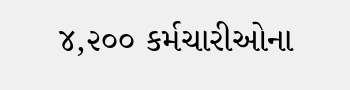૪,૨૦૦ કર્મચારીઓના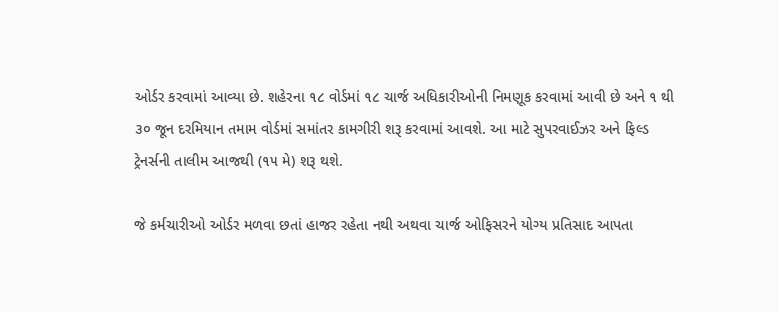ઓર્ડર કરવામાં આવ્યા છે. શહેરના ૧૮ વોર્ડમાં ૧૮ ચાર્જ અધિકારીઓની નિમણૂક કરવામાં આવી છે અને ૧ થી ૩૦ જૂન દરમિયાન તમામ વોર્ડમાં સમાંતર કામગીરી શરૂ કરવામાં આવશે. આ માટે સુપરવાઈઝર અને ફિલ્ડ ટ્રેનર્સની તાલીમ આજથી (૧૫ મે) શરૂ થશે.

જે કર્મચારીઓ ઓર્ડર મળવા છતાં હાજર રહેતા નથી અથવા ચાર્જ ઓફિસરને યોગ્ય પ્રતિસાદ આપતા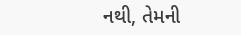નથી, તેમની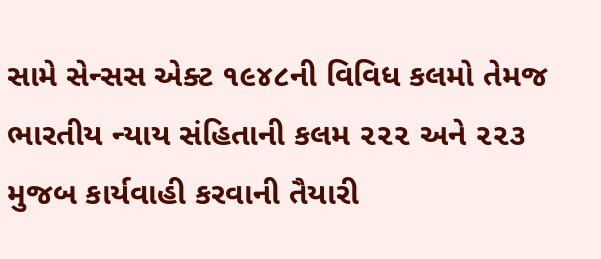સામે સેન્સસ એક્ટ ૧૯૪૮ની વિવિધ કલમો તેમજ ભારતીય ન્યાય સંહિતાની કલમ ૨૨૨ અને ૨૨૩ મુજબ કાર્યવાહી કરવાની તૈયારી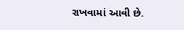રાખવામાં આવી છે.